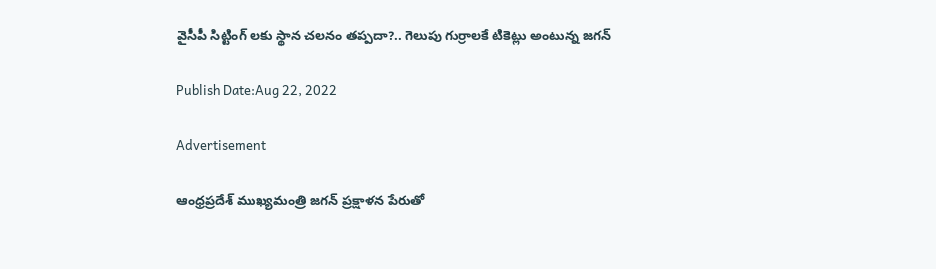వైసీపీ సిట్టింగ్‌ లకు స్థాన చలనం తప్పదా?.. గెలుపు గుర్రాలకే టికెట్లు అంటున్న జగన్

Publish Date:Aug 22, 2022

Advertisement

ఆంధ్రప్రదేశ్ ముఖ్యమంత్రి జగన్ ప్రక్షాళన పేరుతో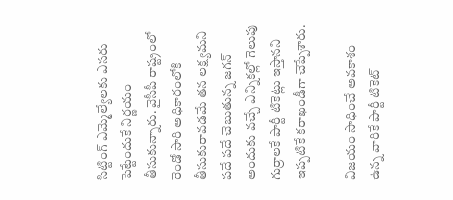సిట్టింగ్ ఎమ్మెల్యేలకు ఎసరు పెట్టేందుకే నిర్ణయం తీసుకున్నారు. వైసీపీ రాష్ట్రంలో రెండో సారి అధికారంలోకి తీసుకురావడమే తన లక్ష్యమని పదే పదే చెబుతున్న జగన్ అందుకు వచ్చే ఎన్నికల్లో గెలుపు గుర్రాలకే పార్టీ టికెట్లు ఇస్తానని ఇప్పటికే కరాఖండీగా చెప్పేశారు.

విజయం సాధించే అవకాశం ఉన్న వారికే పార్టీ టికెట్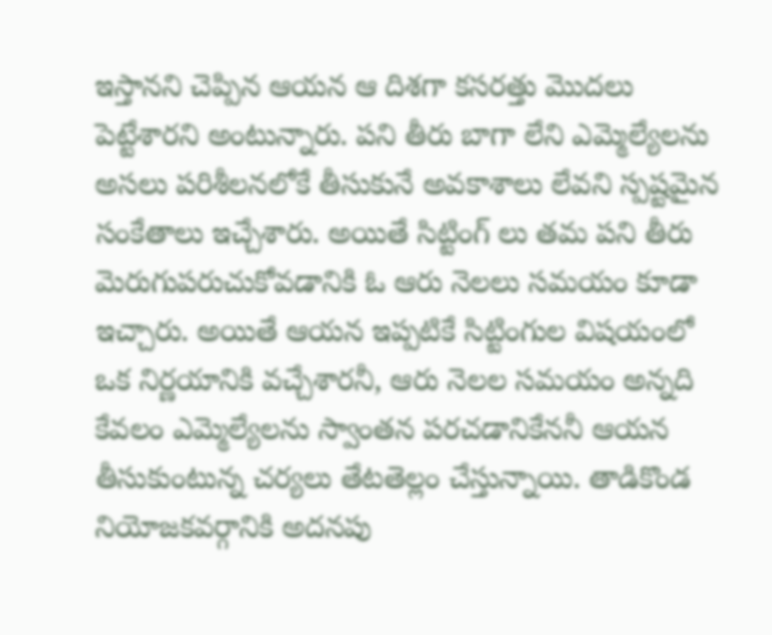ఇస్తానని చెప్పిన ఆయన ఆ దిశగా కసరత్తు మొదలు పెట్టేశారని అంటున్నారు. పని తీరు బాగా లేని ఎమ్మెల్యేలను అసలు పరిశీలనలోకే తీసుకునే అవకాశాలు లేవని స్పష్టమైన సంకేతాలు ఇచ్చేశారు. అయితే సిట్టింగ్ లు తమ పని తీరు మెరుగుపరుచుకోవడానికి ఓ ఆరు నెలలు సమయం కూడా ఇచ్చారు. అయితే ఆయన ఇప్పటికే సిట్టింగుల విషయంలో ఒక నిర్ణయానికి వచ్చేశారనీ, ఆరు నెలల సమయం అన్నది కేవలం ఎమ్మెల్యేలను స్వాంతన పరచడానికేననీ ఆయన తీసుకుంటున్న చర్యలు తేటతెల్లం చేస్తున్నాయి. తాడికొండ నియోజకవర్గానికి అదనపు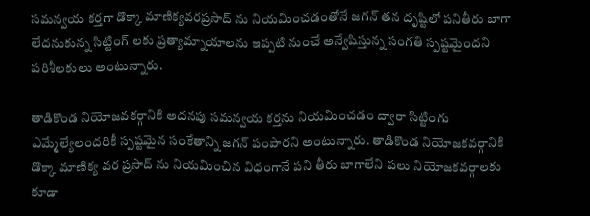సమన్వయ కర్తగా డొక్కా మాణిక్యవరప్రసాద్ ను నియమించడంతోనే జగన్ తన దృష్టిలో పనితీరు బాగా లేదనుకున్న సిట్టింగ్ లకు ప్రత్యామ్నాయాలను ఇప్పటి నుంచే అన్వేషిస్తున్న సంగతి స్పష్టమైందని పరిశీలకులు అంటున్నారు.

తాడికొండ నియోజవకర్గానికి అదనపు సమన్వయ కర్తను నియమించడం ద్వారా సిట్టింగు ఎమ్మేల్యేలందరికీ స్పష్టమైన సంకేతాన్ని జగన్ పంపారని అంటున్నారు. తాడికొండ నియోజకవర్గానికి డొక్కా మాణిక్య వర ప్రసాద్ ను నియమించిన విధంగానే పని తీరు బాగాలేని పలు నియోజకవర్గాలకు కూడా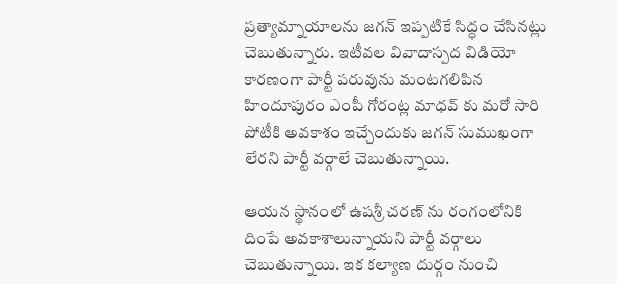ప్రత్యామ్నాయాలను జగన్ ఇప్పటికే సిద్ధం చేసినట్లు చెబుతున్నారు. ఇటీవల వివాదాస్పద విడియో కారణంగా పార్టీ పరువును మంటగలిపిన హిందూపురం ఎంపీ గోరంట్ల మాధవ్ కు మరో సారి పోటీకి అవకాశం ఇచ్చేందుకు జగన్ సుముఖంగా లేరని పార్టీ వర్గాలే చెబుతున్నాయి.

ఆయన స్థానంలో ఉషశ్రీ చరణ్ ను రంగంలోనికి దింపే అవకాశాలున్నాయని పార్టీ వర్గాలు చెబుతున్నాయి. ఇక కల్యాణ దుర్గం నుంచి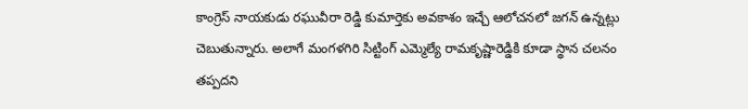కాంగ్రెస్ నాయకుడు రఘువీరా రెడ్డి కుమార్తెకు అవకాశం ఇచ్చే ఆలోచనలో జగన్ ఉన్నట్లు చెబుతున్నారు. అలాగే మంగళగిరి సిట్టింగ్ ఎమ్మెల్యే రామకృష్ణారెడ్డికి కూడా స్థాన చలనం తప్పదని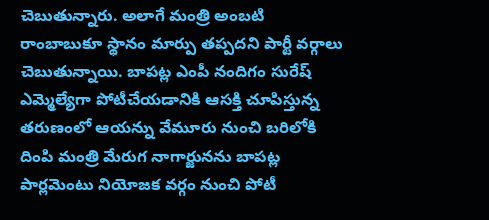చెబుతున్నారు. అలాగే మంత్రి అంబటి రాంబాబుకూ స్థానం మార్పు తప్పదని పార్టీ వర్గాలు చెబుతున్నాయి. బాప‌ట్ల ఎంపీ నందిగం సురేష్ ఎమ్మెల్యేగా పోటీచేయ‌డానికి ఆస‌క్తి చూపిస్తున్న త‌రుణంలో ఆయ‌న్ను వేమూరు నుంచి బ‌రిలోకి దింపి మంత్రి మేరుగ‌ నాగార్జునను బాపట్ల పార్లమెంటు నియోజక వర్గం నుంచి పోటీ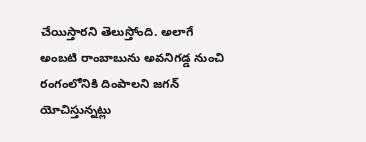చేయిస్తారని తెలుస్తోంది. అలాగే అంబటి రాంబాబును అవనిగడ్డ నుంచి రంగంలోనికి దింపాలని జగన్ యోచిస్తున్నట్లు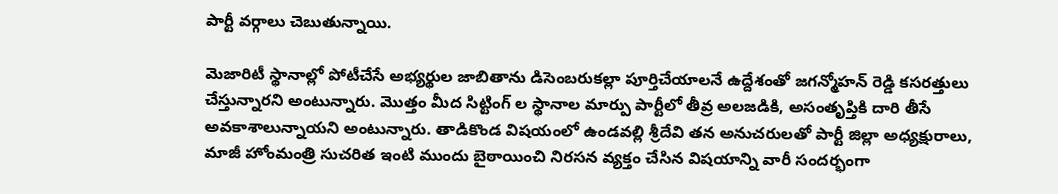పార్టీ వర్గాలు చెబుతున్నాయి.

మెజారిటీ స్థానాల్లో పోటీచేసే అభ్య‌ర్థుల జాబితాను డిసెంబ‌రుక‌ల్లా పూర్తిచేయాల‌నే ఉద్దేశంతో జ‌గ‌న్మోహ‌న్ రెడ్డి క‌స‌ర‌త్తులు చేస్తున్నారని అంటున్నారు. మొత్తం మీద సిట్టింగ్ ల స్థానాల మార్పు పార్టీలో తీవ్ర అలజడికి, అసంతృప్తికి దారి తీసే అవకాశాలున్నాయని అంటున్నారు. తాడికొండ విషయంలో ఉండవల్లి శ్రీదేవి తన అనుచరులతో పార్టీ జిల్లా అధ్యక్షురాలు, మాజీ హోంమంత్రి సుచరిత ఇంటి ముందు బైఠాయించి నిరసన వ్యక్తం చేసిన విషయాన్ని వారీ సందర్భంగా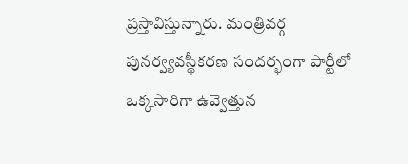ప్రస్తావిస్తున్నారు. మంత్రివర్గ పునర్వ్యవస్థీకరణ సందర్భంగా పార్టీలో ఒక్కసారిగా ఉవ్వెత్తున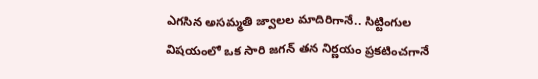ఎగసిన అసమ్మతి జ్వాలల మాదిరిగానే.. సిట్టింగుల విషయంలో ఒక సారి జగన్ తన నిర్ణయం ప్రకటించగానే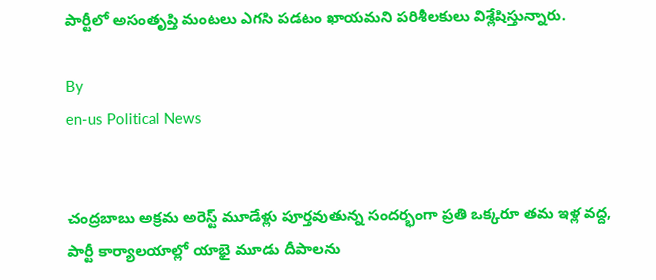పార్టీలో అసంతృప్తి మంటలు ఎగసి పడటం ఖాయమని పరిశీలకులు విశ్లేషిస్తున్నారు.

By
en-us Political News


చంద్రబాబు అక్రమ అరెస్ట్ మూడేళ్లు పూర్తవుతున్న సందర్భంగా ప్రతి ఒక్కరూ తమ ఇళ్ల వద్ద,  పార్టీ కార్యాలయాల్లో యాభై మూడు దీపాలను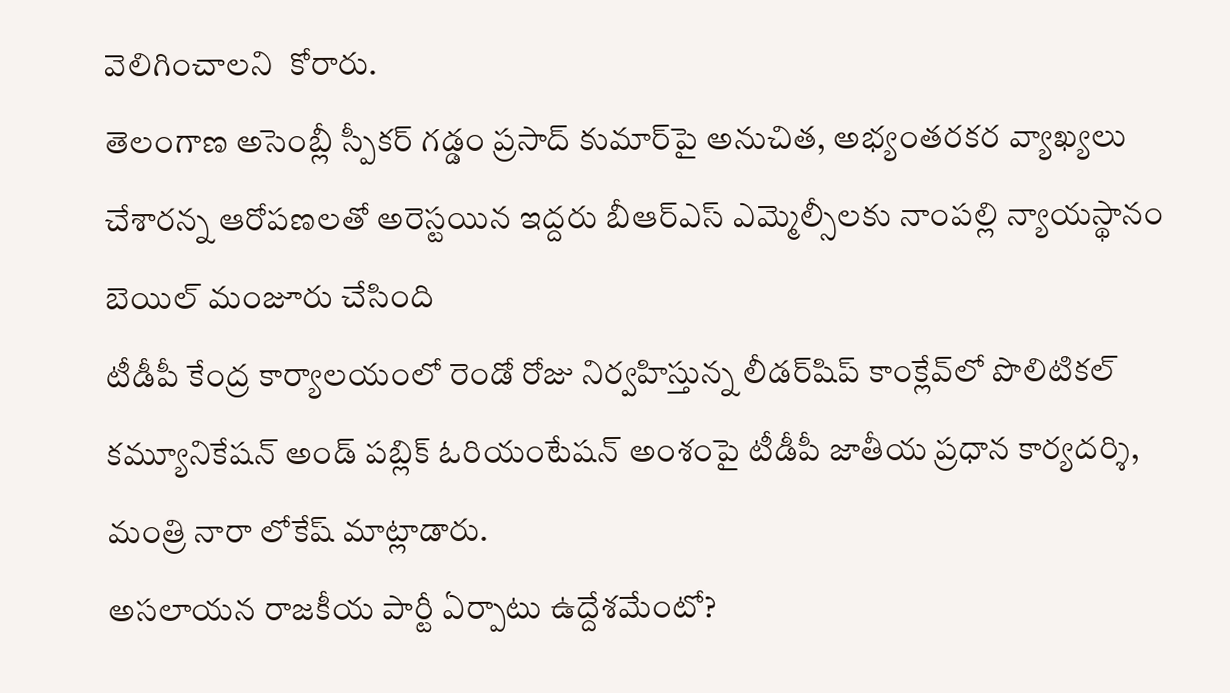వెలిగించాలని  కోరారు.
తెలంగాణ అసెంబ్లీ స్పీకర్ గడ్డం ప్రసాద్ కుమార్‌పై అనుచిత, అభ్యంతరకర వ్యాఖ్యలు చేశారన్న ఆరోపణలతో అరెస్టయిన ఇద్దరు బీఆర్ఎస్ ఎమ్మెల్సీలకు నాంపల్లి న్యాయస్థానం బెయిల్ మంజూరు చేసింది
టీడీపీ కేంద్ర కార్యాలయంలో రెండో రోజు నిర్వహిస్తున్న లీడర్‌షిప్ కాంక్లేవ్‌లో పొలిటికల్ కమ్యూనికేషన్ అండ్ పబ్లిక్ ఓరియంటేషన్ అంశంపై టీడీపీ జాతీయ ప్రధాన కార్యదర్శి, మంత్రి నారా లోకేష్ మాట్లాడారు.
అసలాయన రాజకీయ పార్టీ ఏర్పాటు ఉద్దేశమేంటో?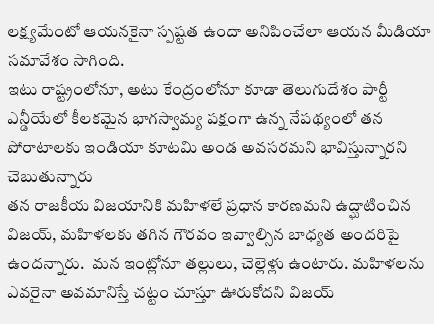లక్ష్యమేంటో ఆయనకైనా స్పష్టత ఉందా అనిపించేలా ఆయన మీడియా సమావేశం సాగింది.
ఇటు రాష్ట్రంలోనూ, అటు కేంద్రంలోనూ కూడా తెలుగుదేశం పార్టీ ఎన్డీయేలో కీలకమైన భాగస్వామ్య పక్షంగా ఉన్న నేపథ్యంలో తన పోరాటాలకు ఇండియా కూటమి అండ అవసరమని భావిస్తున్నారని చెబుతున్నారు
తన రాజకీయ విజయానికి మహిళలే ప్రధాన కారణమని ఉద్ఘాటించిన  విజయ్, మహిళలకు తగిన గౌరవం ఇవ్వాల్సిన బాధ్యత అందరిపై ఉందన్నారు.  మన ఇంట్లోనూ తల్లులు, చెల్లెళ్లు ఉంటారు. మహిళలను ఎవరైనా అవమానిస్తే చట్టం చూస్తూ ఊరుకోదని విజయ్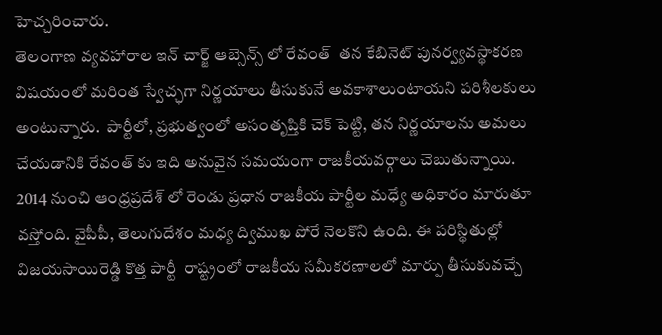హెచ్చరించారు.
తెలంగాణ వ్యవహారాల ఇన్ చార్జ్ ఆబ్సెన్స్ లో రేవంత్  తన కేబినెట్ పునర్వ్యవస్థాకరణ విషయంలో మరింత స్వేచ్ఛగా నిర్ణయాలు తీసుకునే అవకాశాలుంటాయని పరిశీలకులు అంటున్నారు.  పార్టీలో, ప్రభుత్వంలో అసంతృప్తికి చెక్ పెట్టి, తన నిర్ణయాలను అమలు చేయడానికి రేవంత్ కు ఇది అనువైన సమయంగా రాజకీయవర్గాలు చెబుతున్నాయి.
2014 నుంచి ఆంధ్రప్రదేశ్ లో రెండు ప్రధాన రాజకీయ పార్టీల మధ్యే అధికారం మారుతూ వస్తోంది. వైపీపీ, తెలుగుదేశం మధ్య ద్విముఖ పోరే నెలకొని ఉంది. ఈ పరిస్థితుల్లో విజయసాయిరెడ్డి కొత్త పార్టీ  రాష్ట్రంలో రాజకీయ సమీకరణాలలో మార్పు తీసుకువచ్చే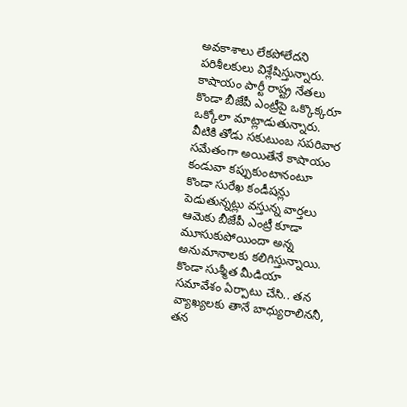అవకాశాలు లేకపోలేదని పరిశీలకులు విశ్లేషిస్తున్నారు.
కాషాయం పార్టీ రాష్ట్ర నేతలు కొండా బీజేపీ ఎంట్రీపై ఒక్కొక్కరూ ఒక్కోలా మాట్లాడుతున్నారు. వీటికి తోడు సకుటుంబ సపరివార సమేతంగా అయితేనే కాషాయం కండువా కప్పుకుంటానంటూ కొండా సురేఖ కండీషన్లు పెడుతున్నట్లు వస్తున్న వార్తలు ఆమెకు బీజేపీ ఎంట్రీ కూడా మూసుకుపోయిందా అన్న అనుమానాలకు కలిగిస్తున్నాయి.
కొండా సుశ్మీత మీడియా సమావేశం ఏర్పాటు చేసి.. తన వ్యాఖ్యలకు తానే బాధ్యురాలిననీ, తన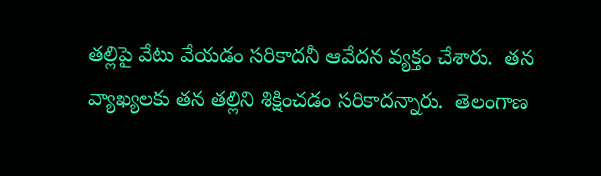తల్లిపై వేటు వేయడం సరికాదనీ ఆవేదన వ్యక్తం చేశారు.  తన వ్యాఖ్యలకు తన తల్లిని శిక్షించడం సరికాదన్నారు.  తెలంగాణ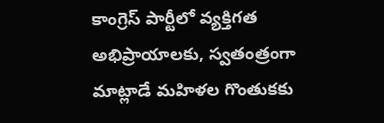కాంగ్రెస్ పార్టీలో వ్యక్తిగత అభిప్రాయాలకు, స్వతంత్రంగా మాట్లాడే మహిళల గొంతుకకు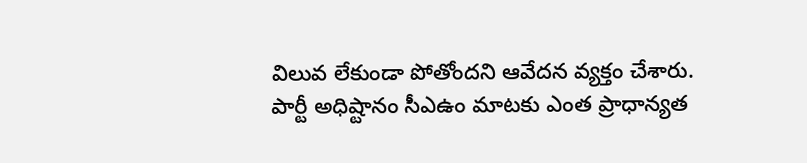విలువ లేకుండా పోతోందని ఆవేదన వ్యక్తం చేశారు.
పార్టీ అధిష్టానం సీఎఉం మాటకు ఎంత ప్రాధాన్యత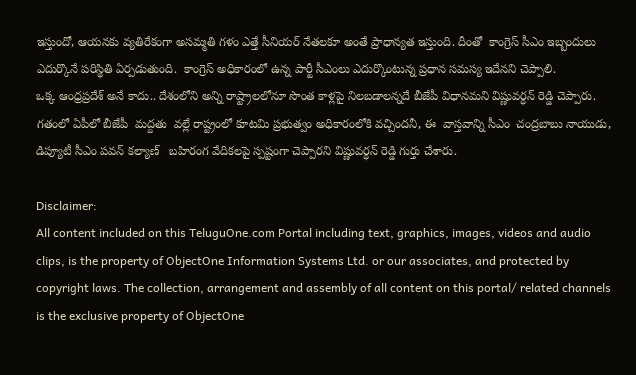ఇస్తుందో, ఆయనకు వ్యతిరేకంగా అసమ్మతి గళం ఎత్తే సీనియర్ నేతలకూ అంతే ప్రాధాన్యత ఇస్తుంది. దీంతో  కాంగ్రెస్ సీఎం ఇబ్బందులు ఎదుర్కొనే పరిస్థితి ఏర్పడుతుంది.  కాంగ్రెస్ అధికారంలో ఉన్న పార్టీ సీఎంలు ఎదుర్కొంటున్న ప్రధాన సమస్య ఇదేనని చెప్పాలి.
ఒక్క ఆంధ్రప్రదేశ్ అనే కాదు.. దేశంలోని అన్ని రాష్ట్రాలలోనూ సొంత కాళ్లపై నిలబడాలన్నదే బీజేపీ విధానమని విష్ణువర్ధన్ రెడ్డి చెప్పారు.   గతంలో ఏపీలో బీజేపీ  మద్దతు  వల్లే రాష్ట్రంలో కూటమి ప్రభుత్వం అధికారంలోకి వచ్చిందనీ, ఈ  వాస్తవాన్ని సీఎం  చంద్రబాబు నాయుడు, డిప్యూటీ సీఎం పవన్ కల్యాణ్   బహిరంగ వేదికలపై స్పష్టంగా చెప్పారని విష్ణువర్ధన్ రెడ్డి గుర్తు చేశారు.

Disclaimer:
All content included on this TeluguOne.com Portal including text, graphics, images, videos and audio clips, is the property of ObjectOne Information Systems Ltd. or our associates, and protected by copyright laws. The collection, arrangement and assembly of all content on this portal/ related channels is the exclusive property of ObjectOne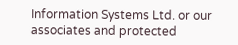Information Systems Ltd. or our associates and protected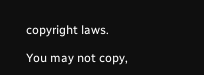copyright laws.

You may not copy,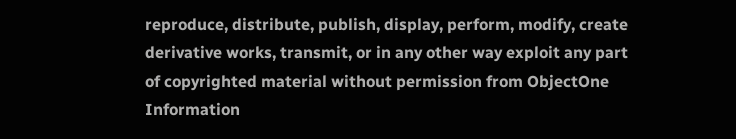reproduce, distribute, publish, display, perform, modify, create derivative works, transmit, or in any other way exploit any part of copyrighted material without permission from ObjectOne Information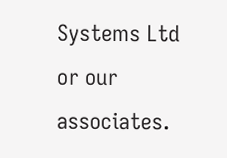Systems Ltd or our associates.